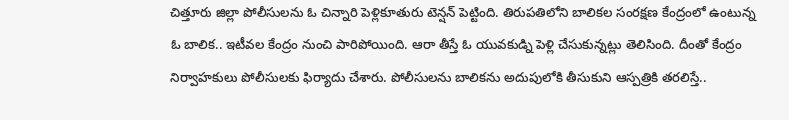చిత్తూరు జిల్లా పోలీసులను ఓ చిన్నారి పెళ్లికూతురు టెన్షన్ పెట్టింది. తిరుపతిలోని బాలికల సంరక్షణ కేంద్రంలో ఉంటున్న ఓ బాలిక.. ఇటీవల కేంద్రం నుంచి పారిపోయింది. ఆరా తీస్తే ఓ యువకుడ్ని పెళ్లి చేసుకున్నట్లు తెలిసింది. దీంతో కేంద్రం నిర్వాహకులు పోలీసులకు ఫిర్యాదు చేశారు. పోలీసులను బాలికను అదుపులోకి తీసుకుని ఆస్పత్రికి తరలిస్తే..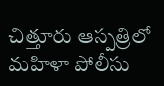చిత్తూరు ఆస్పత్రిలో మహిళా పోలీసు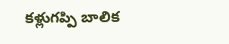కళ్లుగప్పి బాలిక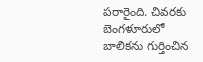పరారైంది. చివరకు బెంగళూరులో బాలికను గుర్తించిన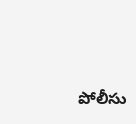పోలీసు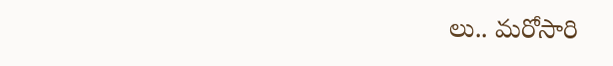లు.. మరోసారి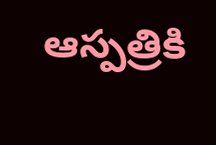ఆస్పత్రికి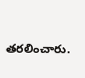తరలించారు.